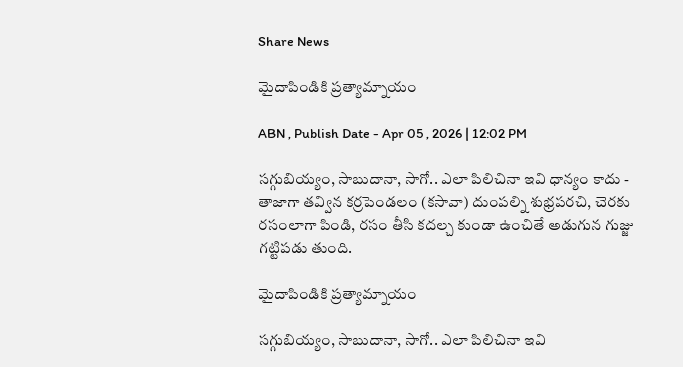Share News

మైదాపిండికి ప్రత్యామ్నాయం

ABN , Publish Date - Apr 05 , 2026 | 12:02 PM

సగ్గుబియ్యం, సాబుదానా, సాగో.. ఎలా పిలిచినా ఇవి ధాన్యం కాదు - తాజాగా తవ్విన కర్రపెండలం (కసావా) దుంపల్ని శుభ్రపరచి, చెరకు రసంలాగా పిండి, రసం తీసి కదల్చ కుండా ఉంచితే అడుగున గుజ్జు గట్టిపడు తుంది.

మైదాపిండికి ప్రత్యామ్నాయం

సగ్గుబియ్యం, సాబుదానా, సాగో.. ఎలా పిలిచినా ఇవి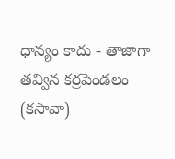ధాన్యం కాదు - తాజాగా తవ్విన కర్రపెండలం (కసావా)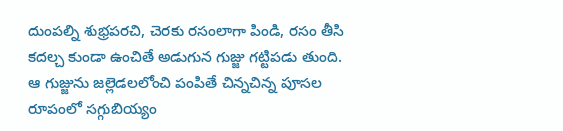దుంపల్ని శుభ్రపరచి, చెరకు రసంలాగా పిండి, రసం తీసి కదల్చ కుండా ఉంచితే అడుగున గుజ్జు గట్టిపడు తుంది. ఆ గుజ్జును జల్లెడలలోంచి పంపితే చిన్నచిన్న పూసల రూపంలో సగ్గుబియ్యం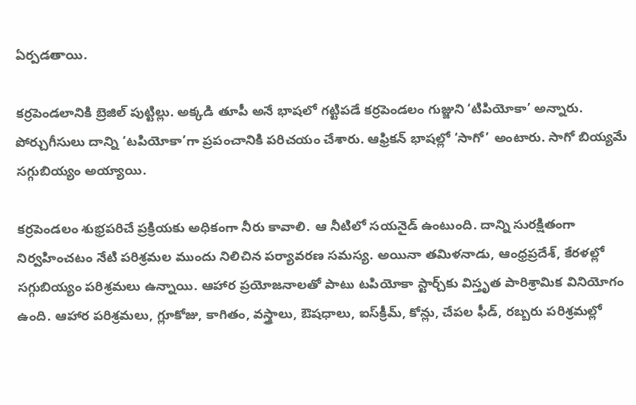ఏర్పడతాయి.

కర్రపెండలానికి బ్రెజిల్‌ పుట్టిల్లు. అక్కడి తూపీ అనే భాషలో గట్టిపడే కర్రపెండలం గుజ్జుని ‘టిపియోకా’ అన్నారు. పోర్చుగీసులు దాన్ని ‘టపియోకా’గా ప్రపంచానికి పరిచయం చేశారు. ఆఫ్రికన్‌ భాషల్లో ‘సాగో’ అంటారు. సాగో బియ్యమే సగ్గుబియ్యం అయ్యాయి.

కర్రపెండలం శుభ్రపరిచే ప్రక్రియకు అధికంగా నీరు కావాలి. ఆ నీటిలో సయనైడ్‌ ఉంటుంది. దాన్ని సురక్షితంగా నిర్వహించటం నేటి పరిశ్రమల ముందు నిలిచిన పర్యావరణ సమస్య. అయినా తమిళనాడు, ఆంధ్రప్రదేశ్‌, కేరళల్లో సగ్గుబియ్యం పరిశ్రమలు ఉన్నాయి. ఆహార ప్రయోజనాలతో పాటు టపియోకా స్టార్చ్‌కు విస్తృత పారిశ్రామిక వినియోగం ఉంది. ఆహార పరిశ్రమలు, గ్లూకోజు, కాగితం, వస్త్రాలు, ఔషధాలు, ఐస్‌క్రీమ్‌, కోన్లు, చేపల ఫీడ్‌, రబ్బరు పరిశ్రమల్లో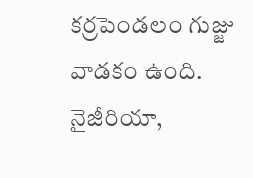కర్రపెండలం గుజ్జు వాడకం ఉంది. నైజీరియా,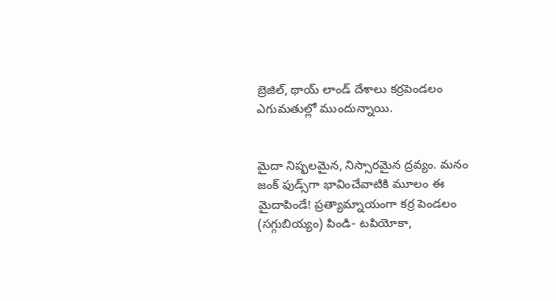బ్రెజిల్‌, థాయ్‌ లాండ్‌ దేశాలు కర్రపెండలం ఎగుమతుల్లో ముందున్నాయి.


మైదా నిష్ఫలమైన, నిస్సారమైన ద్రవ్యం. మనం జంక్‌ ఫుడ్స్‌గా భావించేవాటికి మూలం ఈ మైదాపిండే! ప్రత్యామ్నాయంగా కర్ర పెండలం (సగ్గుబియ్యం) పిండి- టపియోకా,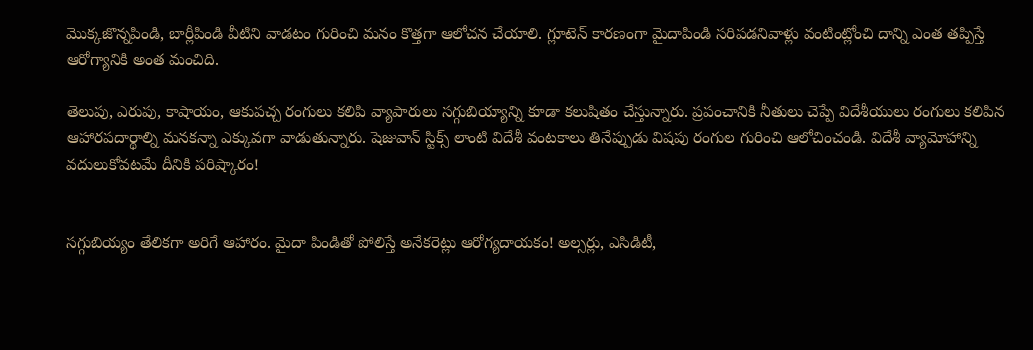మొక్కజొన్నపిండి, బార్లీపిండి వీటిని వాడటం గురించి మనం కొత్తగా ఆలోచన చేయాలి. గ్లూటెన్‌ కారణంగా మైదాపిండి సరిపడనివాళ్లు వంటింట్లోంచి దాన్ని ఎంత తప్పిస్తే ఆరోగ్యానికి అంత మంచిది.

తెలుపు, ఎరుపు, కాషాయం, ఆకుపచ్చ రంగులు కలిపి వ్యాపారులు సగ్గుబియ్యాన్ని కూడా కలుషితం చేస్తున్నారు. ప్రపంచానికి నీతులు చెప్పే విదేశీయులు రంగులు కలిపిన ఆహారపదార్థాల్ని మనకన్నా ఎక్కువగా వాడుతున్నారు. షెజువాన్‌ స్టిక్స్‌ లాంటి విదేశీ వంటకాలు తినేప్పుడు విషపు రంగుల గురించి ఆలోచించండి. విదేశీ వ్యామోహాన్ని వదులుకోవటమే దీనికి పరిష్కారం!


సగ్గుబియ్యం తేలికగా అరిగే ఆహారం. మైదా పిండితో పోలిస్తే అనేకరెట్లు ఆరోగ్యదాయకం! అల్సర్లు, ఎసిడిటీ,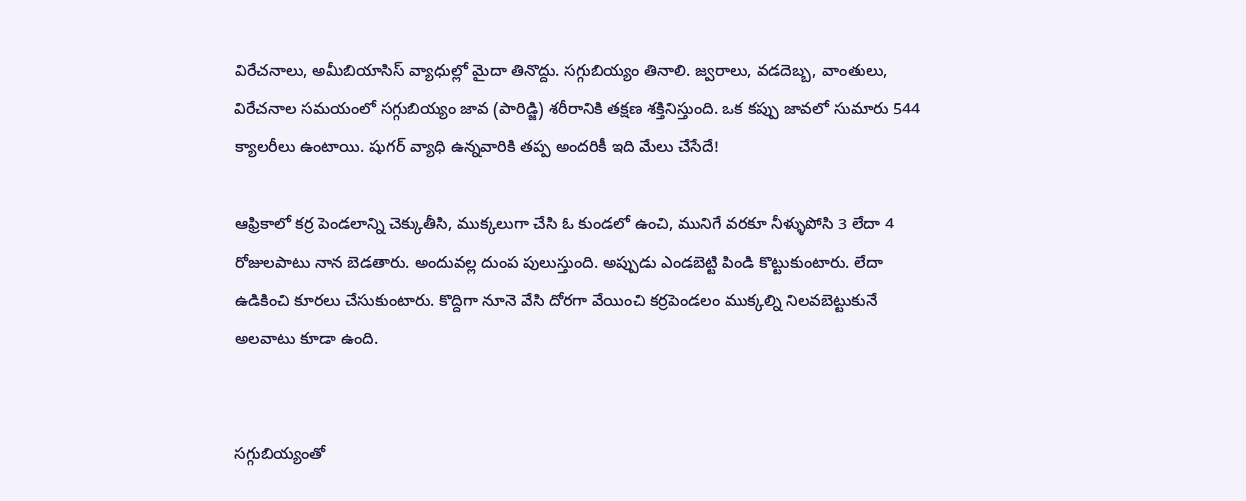విరేచనాలు, అమీబియాసిస్‌ వ్యాధుల్లో మైదా తినొద్దు. సగ్గుబియ్యం తినాలి. జ్వరాలు, వడదెబ్బ, వాంతులు, విరేచనాల సమయంలో సగ్గుబియ్యం జావ (పారిడ్జి) శరీరానికి తక్షణ శక్తినిస్తుంది. ఒక కప్పు జావలో సుమారు 544 క్యాలరీలు ఉంటాయి. షుగర్‌ వ్యాధి ఉన్నవారికి తప్ప అందరికీ ఇది మేలు చేసేదే!

ఆఫ్రికాలో కర్ర పెండలాన్ని చెక్కుతీసి, ముక్కలుగా చేసి ఓ కుండలో ఉంచి, మునిగే వరకూ నీళ్ళుపోసి 3 లేదా 4 రోజులపాటు నాన బెడతారు. అందువల్ల దుంప పులుస్తుంది. అప్పుడు ఎండబెట్టి పిండి కొట్టుకుంటారు. లేదా ఉడికించి కూరలు చేసుకుంటారు. కొద్దిగా నూనె వేసి దోరగా వేయించి కర్రపెండలం ముక్కల్ని నిలవబెట్టుకునే అలవాటు కూడా ఉంది.


సగ్గుబియ్యంతో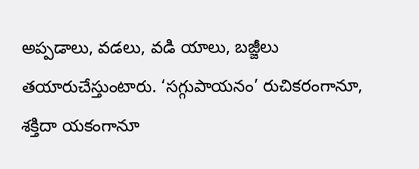అప్పడాలు, వడలు, వడి యాలు, బజ్జీలు తయారుచేస్తుంటారు. ‘సగ్గుపాయనం’ రుచికరంగానూ, శక్తిదా యకంగానూ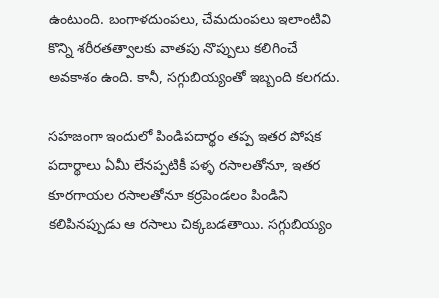ఉంటుంది. బంగాళదుంపలు, చేమదుంపలు ఇలాంటివి కొన్ని శరీరతత్వాలకు వాతపు నొప్పులు కలిగించే అవకాశం ఉంది. కానీ, సగ్గుబియ్యంతో ఇబ్బంది కలగదు.

సహజంగా ఇందులో పిండిపదార్థం తప్ప ఇతర పోషక పదార్థాలు ఏమీ లేనప్పటికీ పళ్ళ రసాలతోనూ, ఇతర కూరగాయల రసాలతోనూ కర్రపెండలం పిండిని కలిపినప్పుడు ఆ రసాలు చిక్కబడతాయి. సగ్గుబియ్యం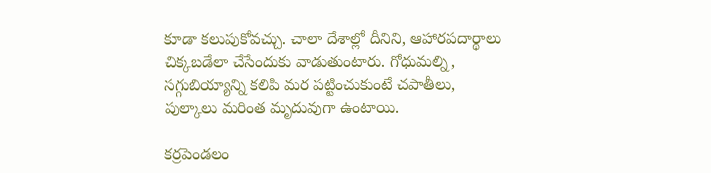కూడా కలుపుకోవచ్చు. చాలా దేశాల్లో దీనిని, ఆహారపదార్థాలు చిక్కబడేలా చేసేందుకు వాడుతుంటారు. గోధుమల్ని, సగ్గుబియ్యాన్ని కలిపి మర పట్టించుకుంటే చపాతీలు, పుల్కాలు మరింత మృదువుగా ఉంటాయి.

కర్రపెండలం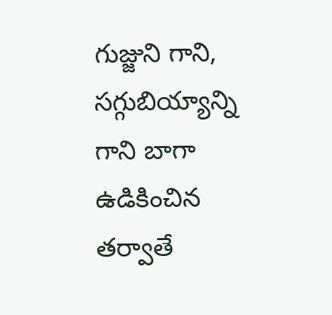గుజ్జుని గాని, సగ్గుబియ్యాన్ని గాని బాగా ఉడికించిన తర్వాతే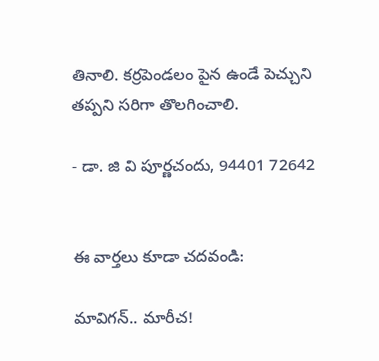తినాలి. కర్రపెండలం పైన ఉండే పెచ్చుని తప్పని సరిగా తొలగించాలి.

- డా. జి వి పూర్ణచందు, 94401 72642


ఈ వార్తలు కూడా చదవండి:

మావిగన్‌.. మారీచ!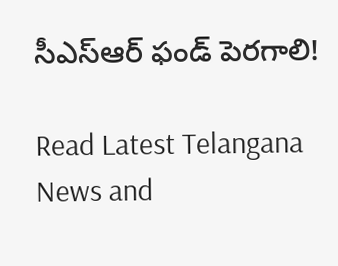సీఎస్ఆర్‌ ఫండ్‌ పెరగాలి!

Read Latest Telangana News and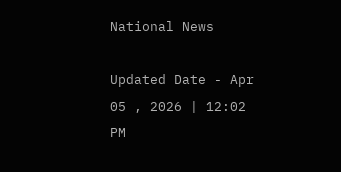National News

Updated Date - Apr 05 , 2026 | 12:02 PM